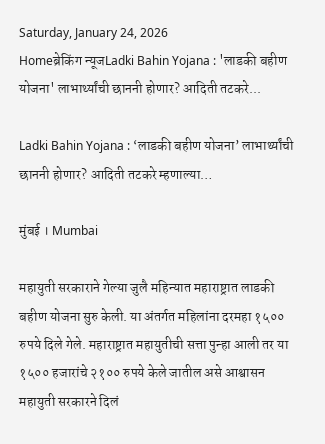Saturday, January 24, 2026
Homeब्रेकिंग न्यूजLadki Bahin Yojana : 'लाडकी बहीण योजना' लाभार्थ्यांची छाननी होणार? आदिती तटकरे...

Ladki Bahin Yojana : ‘लाडकी बहीण योजना’ लाभार्थ्यांची छाननी होणार? आदिती तटकरे म्हणाल्या…

मुंबई । Mumbai

महायुती सरकाराने गेल्या जुलै महिन्यात महाराष्ट्रात लाडकी बहीण योजना सुरु केली. या अंतर्गत महिलांना दरमहा १५०० रुपये दिले गेले. महाराष्ट्रात महायुतीची सत्ता पुन्हा आली तर या १५०० हजारांचे २१०० रुपये केले जातील असे आश्वासन महायुती सरकारने दिलं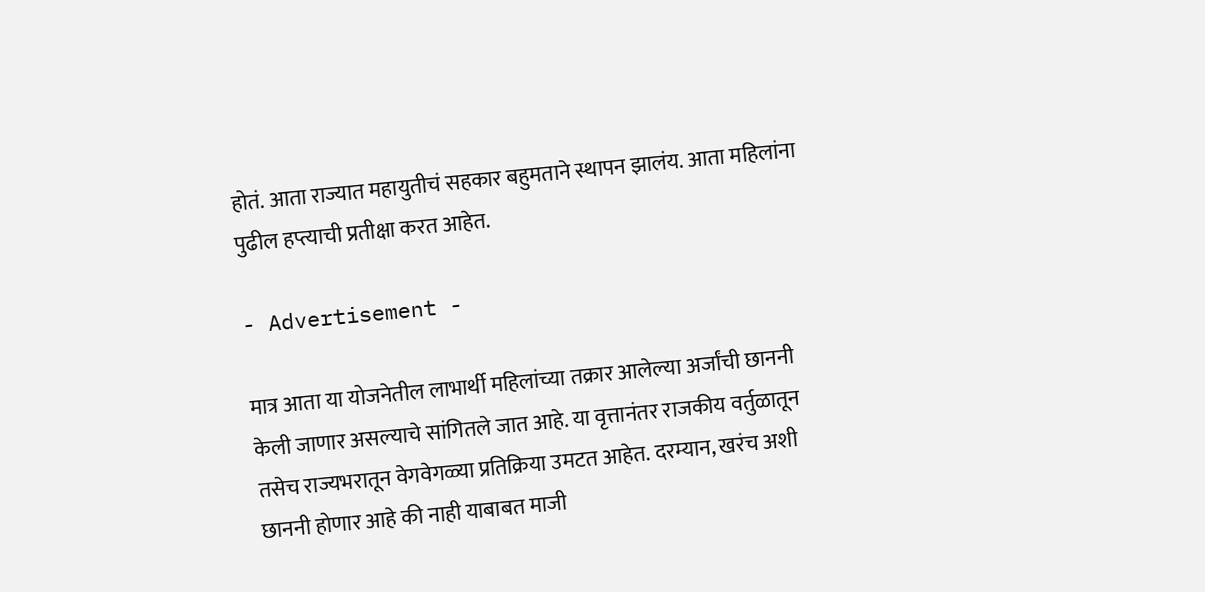होतं. आता राज्यात महायुतीचं सहकार बहुमताने स्थापन झालंय. आता महिलांना पुढील हप्त्याची प्रतीक्षा करत आहेत.

- Advertisement -

मात्र आता या योजनेतील लाभार्थी महिलांच्या तक्रार आलेल्या अर्जांची छाननी केली जाणार असल्याचे सांगितले जात आहे. या वृत्तानंतर राजकीय वर्तुळातून तसेच राज्यभरातून वेगवेगळ्या प्रतिक्रिया उमटत आहेत. दरम्यान, खरंच अशी छाननी होणार आहे की नाही याबाबत माजी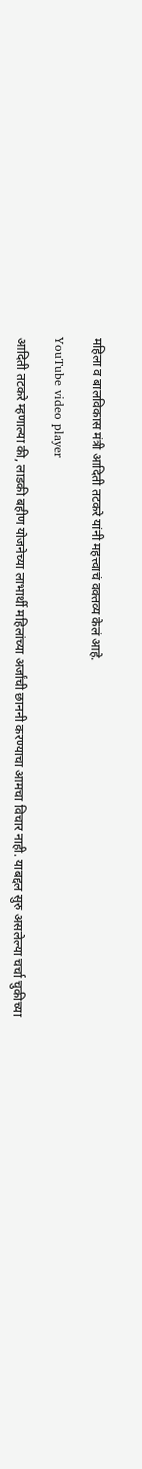महिला व बालविकास मंत्री आदिती तटकरे यांनी महत्त्वाचं वक्तव्य केलं आहे.

YouTube video player

आदिती तटकरे म्हणाल्या की, लाडकी बहीण योजनेच्या लाभार्थी महिलांच्या अर्जांची छाननी करण्याचा आमचा विचार नाही. याबद्दल सुरु असलेल्या चर्चा चुकीच्या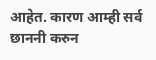आहेत. कारण आम्ही सर्व छाननी करुन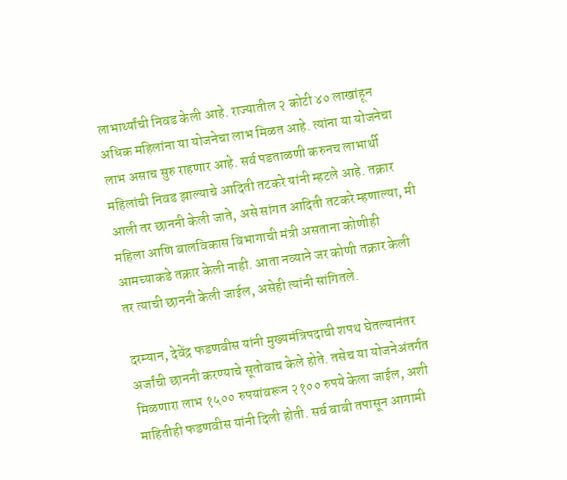लाभार्थ्यांची निवड केली आहे. राज्यातील २ कोटी ४० लाखांहून अधिक महिलांना या योजनेचा लाभ मिळत आहे. त्यांना या योजनेचा लाभ असाच सुरु राहणार आहे. सर्व पडताळणी करुनच लाभार्थी महिलांची निवड झाल्याचे आदिती तटकरे यांनी म्हटले आहे. तक्रार आली तर छाननी केली जाते, असे सांगत आदिती तटकरे म्हणाल्या, मी महिला आणि बालविकास विभागाची मंत्री असताना कोणीही आमच्याकडे तक्रार केली नाही. आता नव्याने जर कोणी तक्रार केली तर त्याची छाननी केली जाईल, असेही त्यांनी सांगितले.

दरम्यान, देवेंद्र फडणवीस यांनी मुख्यमंत्रि‍पदाची शपथ घेतल्यानंतर अर्जांची छाननी करण्याचे सूतोवाच केले होते. तसेच या योजनेअंतर्गत मिळणारा लाभ १५०० रुपयांवरून २१०० रुपये केला जाईल, अशी माहितीही फडणवीस यांनी दिली होती. सर्व बाबी तपासून आगामी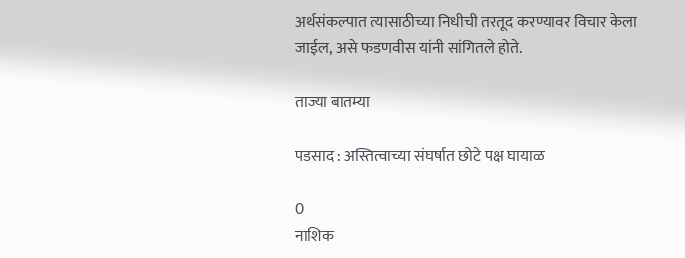अर्थसंकल्पात त्यासाठीच्या निधीची तरतूद करण्यावर विचार केला जाईल, असे फडणवीस यांनी सांगितले होते.

ताज्या बातम्या

पडसाद : अस्तित्वाच्या संघर्षात छोटे पक्ष घायाळ

0
नाशिक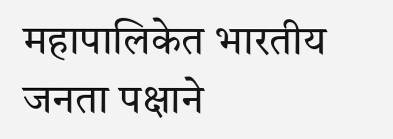महापालिकेत भारतीय जनता पक्षाने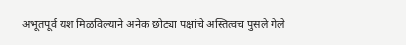अभूतपूर्व यश मिळविल्याने अनेक छोट्या पक्षांचे अस्तित्वच पुसले गेले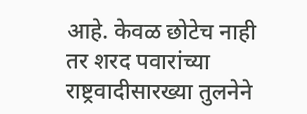आहे. केवळ छोटेच नाही तर शरद पवारांच्या राष्ट्रवादीसारख्या तुलनेने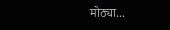मोठ्या...